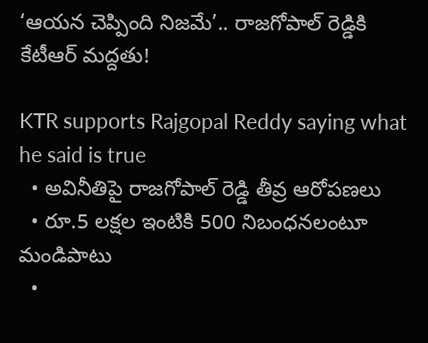‘ఆయన చెప్పింది నిజమే’.. రాజగోపాల్‌ రెడ్డికి కేటీఆర్‌ మద్దతు!

KTR supports Rajgopal Reddy saying what he said is true
  • అవినీతిపై రాజగోపాల్‌ రెడ్డి తీవ్ర ఆరోపణలు
  • రూ.5 లక్షల ఇంటికి 500 నిబంధనలంటూ మండిపాటు
  •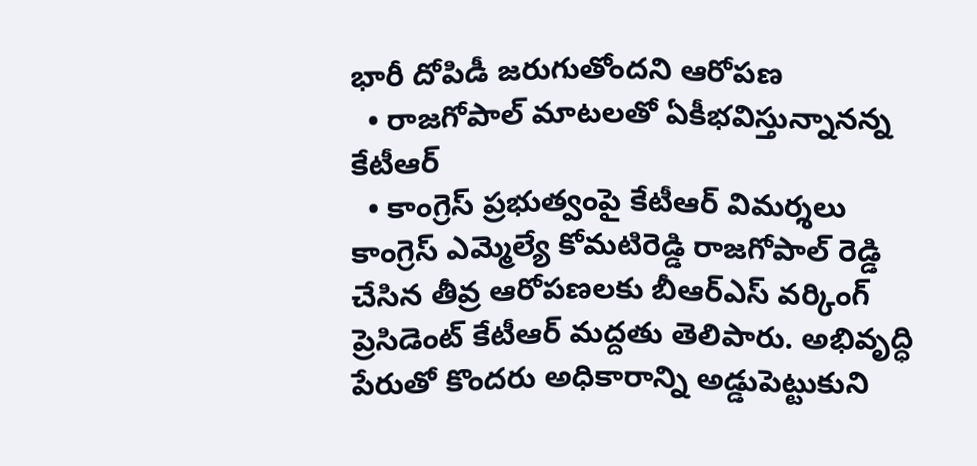భారీ దోపిడీ జరుగుతోందని ఆరోపణ
  • రాజగోపాల్‌ మాటలతో ఏకీభవిస్తున్నానన్న కేటీఆర్‌
  • కాంగ్రెస్‌ ప్రభుత్వంపై కేటీఆర్‌ విమర్శలు
కాంగ్రెస్‌ ఎమ్మెల్యే కోమటిరెడ్డి రాజగోపాల్‌ రెడ్డి చేసిన తీవ్ర ఆరోపణలకు బీఆర్‌ఎస్‌ వర్కింగ్‌ ప్రెసిడెంట్‌ కేటీఆర్‌ మద్దతు తెలిపారు. అభివృద్ధి పేరుతో కొందరు అధికారాన్ని అడ్డుపెట్టుకుని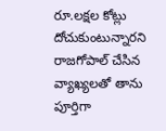రూ.లక్షల కోట్లు దోచుకుంటున్నారని రాజగోపాల్‌ చేసిన వ్యాఖ్యలతో తాను పూర్తిగా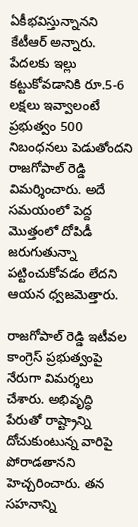ఏకీభవిస్తున్నానని కేటీఆర్‌ అన్నారు. పేదలకు ఇల్లు కట్టుకోవడానికి రూ.5-6 లక్షలు ఇవ్వాలంటే ప్రభుత్వం 500 నిబంధనలు పెడుతోందని రాజగోపాల్‌ రెడ్డి విమర్శించారు. అదే సమయంలో పెద్ద మొత్తంలో దోపిడీ జరుగుతున్నా పట్టించుకోవడం లేదని ఆయన ధ్వజమెత్తారు.

రాజగోపాల్‌ రెడ్డి ఇటీవల కాంగ్రెస్‌ ప్రభుత్వంపై నేరుగా విమర్శలు చేశారు. అభివృద్ధి పేరుతో రాష్ట్రాన్ని దోచుకుంటున్న వారిపై పోరాడతానని హెచ్చరించారు. తన సహనాన్ని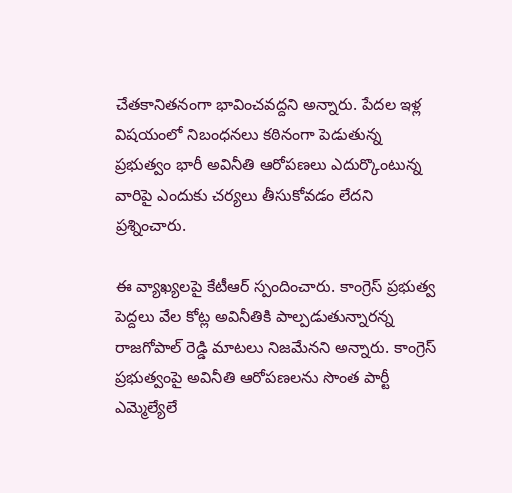చేతకానితనంగా భావించవద్దని అన్నారు. పేదల ఇళ్ల విషయంలో నిబంధనలు కఠినంగా పెడుతున్న ప్రభుత్వం భారీ అవినీతి ఆరోపణలు ఎదుర్కొంటున్న వారిపై ఎందుకు చర్యలు తీసుకోవడం లేదని ప్రశ్నించారు.

ఈ వ్యాఖ్యలపై కేటీఆర్‌ స్పందించారు. కాంగ్రెస్‌ ప్రభుత్వ పెద్దలు వేల కోట్ల అవినీతికి పాల్పడుతున్నారన్న రాజగోపాల్‌ రెడ్డి మాటలు నిజమేనని అన్నారు. కాంగ్రెస్‌ ప్రభుత్వంపై అవినీతి ఆరోపణలను సొంత పార్టీ ఎమ్మెల్యేలే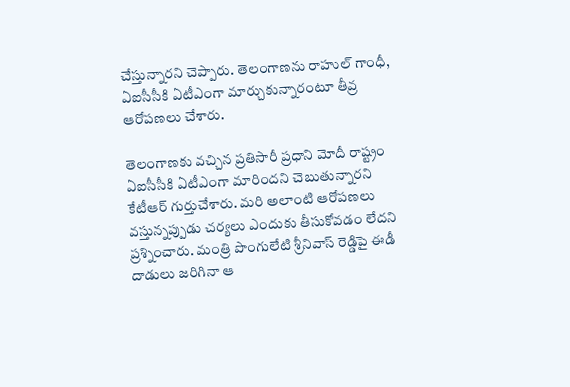చేస్తున్నారని చెప్పారు. తెలంగాణను రాహుల్‌ గాంధీ, ఏఐసీసీకి ఏటీఎంగా మార్చుకున్నారంటూ తీవ్ర ఆరోపణలు చేశారు.

తెలంగాణకు వచ్చిన ప్రతిసారీ ప్రధాని మోదీ రాష్ట్రం ఏఐసీసీకి ఏటీఎంగా మారిందని చెబుతున్నారని కేటీఆర్‌ గుర్తుచేశారు. మరి అలాంటి ఆరోపణలు వస్తున్నప్పుడు చర్యలు ఎందుకు తీసుకోవడం లేదని ప్రశ్నించారు. మంత్రి పొంగులేటి శ్రీనివాస్‌ రెడ్డిపై ఈడీ దాడులు జరిగినా ఆ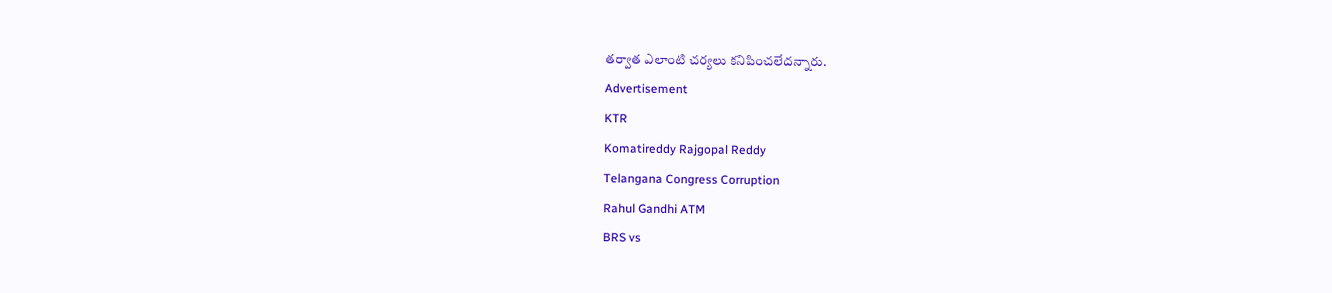తర్వాత ఎలాంటి చర్యలు కనిపించలేదన్నారు.
Advertisement
KTR
Komatireddy Rajgopal Reddy
Telangana Congress Corruption
Rahul Gandhi ATM
BRS vs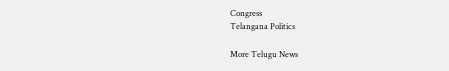Congress
Telangana Politics

More Telugu News